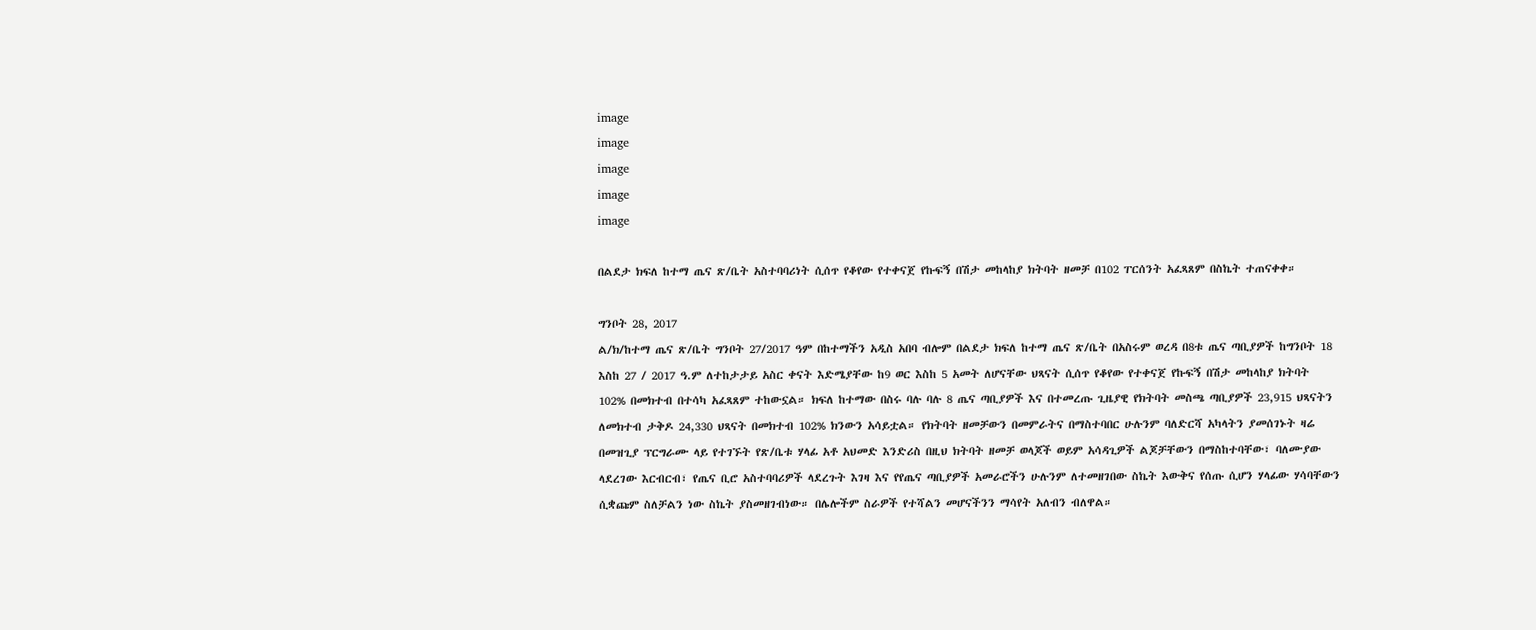image
image
image
image
image

በልደታ ክፍለ ከተማ ጤና ጽ/ቤት አስተባባሪነት ሲሰጥ የቆየው የተቀናጀ የኩፍኝ በሽታ መከላከያ ክትባት ዘመቻ በ102 ፐርሰንት አፈጻጸም በስኬት ተጠናቀቀ።

ግንቦት 28, 2017
ል/ክ/ከተማ ጤና ጽ/ቤት ግንቦት 27/2017 ዓም በከተማችን አዲስ አበባ ብሎም በልደታ ክፍለ ከተማ ጤና ጽ/ቤት በአስሩም ወረዳ በ8ቱ ጤና ጣቢያዎች ከግንቦት 18 እስከ 27 / 2017 ዓ.ም ለተከታታይ አስር ቀናት እድሜያቸው ከ9 ወር እስከ 5 አመት ለሆናቸው ህጻናት ሲሰጥ የቆየው የተቀናጀ የኩፍኝ በሽታ መከላከያ ክትባት 102% በመክተብ በተሳካ አፈጻጸም ተከውኗል። ክፍለ ከተማው በስሩ ባሉ ባሉ 8 ጤና ጣቢያዎች እና በተመረጡ ጊዜያዊ የክትባት መስጫ ጣቢያዎች 23,915 ህጻናትን ለመክተብ ታቅዶ 24,330 ህጻናት በመክተብ 102% ክንውን አሳይቷል። የክትባት ዘመቻውን በመምራትና በማስተባበር ሁሉንም ባለድርሻ አካላትን ያመሰገኑት ዛሬ በመዝጊያ ፕርግራሙ ላይ የተገኙት የጽ/ቤቱ ሃላፊ አቶ አህመድ እንድሪስ በዚህ ክትባት ዘመቻ ወላጆች ወይም አሳዳጊዎች ልጆቻቸውን በማስከተባቸው፣ ባለሙያው ላደረገው እርብርብ፣ የጤና ቢሮ አስተባባሪዎች ላደረጉት እገዛ እና የየጤና ጣቢያዎች አመራሮችን ሁሉንም ለተመዘገበው ስኬት እውቅና የሰጡ ሲሆን ሃላፊው ሃሳባቸውን ሲቋጩም ስለቻልን ነው ስኬት ያስመዘገብነው። በሌሎችም ስራዎች የተሻልን መሆናችንን ማሳየት አለብን ብለዋል።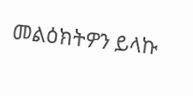መልዕክትዎን ይላኩ